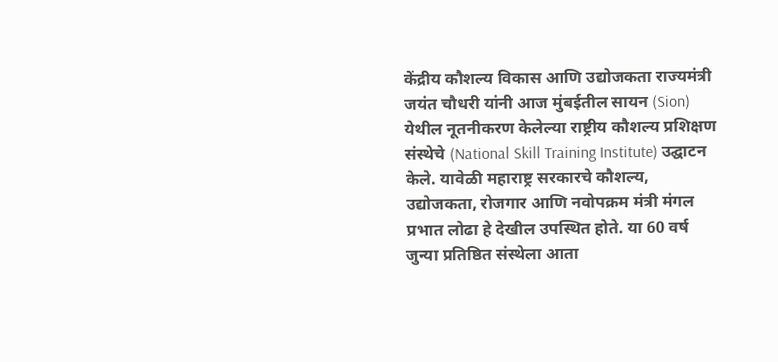केंद्रीय कौशल्य विकास आणि उद्योजकता राज्यमंत्री जयंत चौधरी यांनी आज मुंबईतील सायन (Sion) येथील नूतनीकरण केलेल्या राष्ट्रीय कौशल्य प्रशिक्षण संस्थेचे (National Skill Training Institute) उद्घाटन केले. यावेळी महाराष्ट्र सरकारचे कौशल्य, उद्योजकता, रोजगार आणि नवोपक्रम मंत्री मंगल प्रभात लोढा हे देखील उपस्थित होते. या 60 वर्ष जुन्या प्रतिष्ठित संस्थेला आता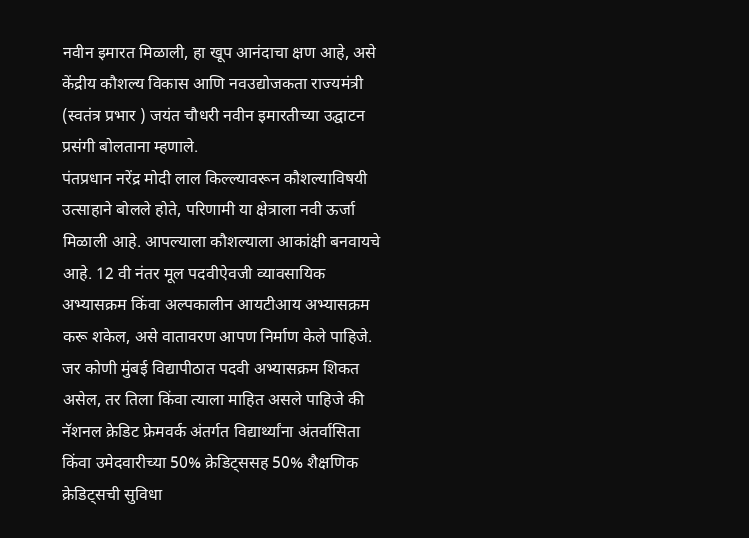नवीन इमारत मिळाली, हा खूप आनंदाचा क्षण आहे, असे केंद्रीय कौशल्य विकास आणि नवउद्योजकता राज्यमंत्री (स्वतंत्र प्रभार ) जयंत चौधरी नवीन इमारतीच्या उद्घाटन प्रसंगी बोलताना म्हणाले.
पंतप्रधान नरेंद्र मोदी लाल किल्ल्यावरून कौशल्याविषयी उत्साहाने बोलले होते, परिणामी या क्षेत्राला नवी ऊर्जा मिळाली आहे. आपल्याला कौशल्याला आकांक्षी बनवायचे आहे. 12 वी नंतर मूल पदवीऐवजी व्यावसायिक अभ्यासक्रम किंवा अल्पकालीन आयटीआय अभ्यासक्रम करू शकेल, असे वातावरण आपण निर्माण केले पाहिजे. जर कोणी मुंबई विद्यापीठात पदवी अभ्यासक्रम शिकत असेल, तर तिला किंवा त्याला माहित असले पाहिजे की नॅशनल क्रेडिट फ्रेमवर्क अंतर्गत विद्यार्थ्यांना अंतर्वासिता किंवा उमेदवारीच्या 50% क्रेडिट्ससह 50% शैक्षणिक क्रेडिट्सची सुविधा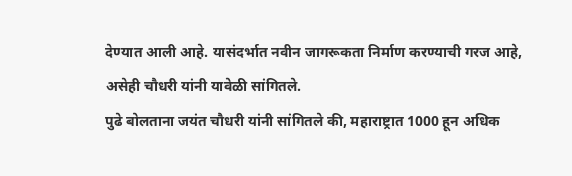देण्यात आली आहे. यासंदर्भात नवीन जागरूकता निर्माण करण्याची गरज आहे, असेही चौधरी यांनी यावेळी सांगितले.
पुढे बोलताना जयंत चौधरी यांनी सांगितले की, महाराष्ट्रात 1000 हून अधिक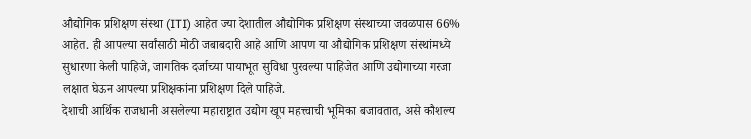औद्योगिक प्रशिक्षण संस्था (ITI) आहेत ज्या देशातील औद्योगिक प्रशिक्षण संस्थाच्या जवळपास 66% आहेत. ही आपल्या सर्वांसाठी मोठी जबाबदारी आहे आणि आपण या औद्योगिक प्रशिक्षण संस्थांमध्ये सुधारणा केली पाहिजे, जागतिक दर्जाच्या पायाभूत सुविधा पुरवल्या पाहिजेत आणि उद्योगाच्या गरजा लक्षात घेऊन आपल्या प्रशिक्षकांना प्रशिक्षण दिले पाहिजे.
देशाची आर्थिक राजधानी असलेल्या महाराष्ट्रात उद्योग खूप महत्त्वाची भूमिका बजावतात, असे कौशल्य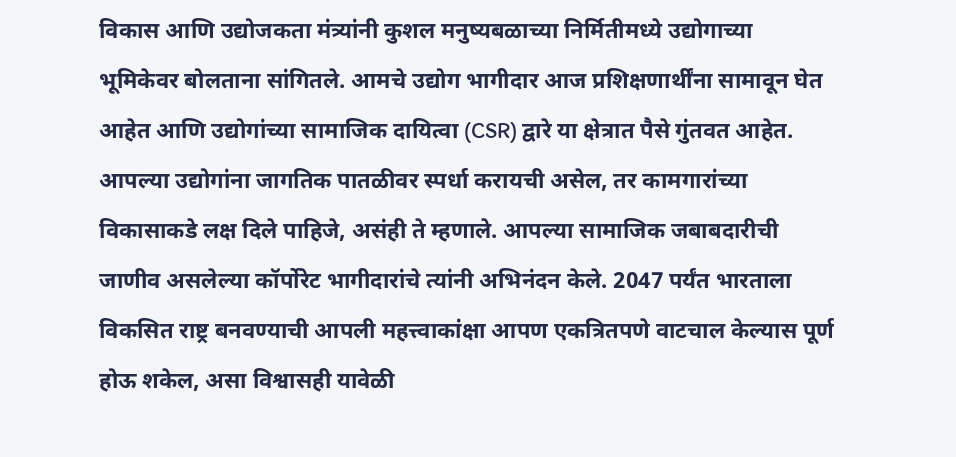विकास आणि उद्योजकता मंत्र्यांनी कुशल मनुष्यबळाच्या निर्मितीमध्ये उद्योगाच्या भूमिकेवर बोलताना सांगितले. आमचे उद्योग भागीदार आज प्रशिक्षणार्थींना सामावून घेत आहेत आणि उद्योगांच्या सामाजिक दायित्वा (CSR) द्वारे या क्षेत्रात पैसे गुंतवत आहेत. आपल्या उद्योगांना जागतिक पातळीवर स्पर्धा करायची असेल, तर कामगारांच्या विकासाकडे लक्ष दिले पाहिजे, असंही ते म्हणाले. आपल्या सामाजिक जबाबदारीची जाणीव असलेल्या कॉर्पोरेट भागीदारांचे त्यांनी अभिनंदन केले. 2047 पर्यंत भारताला विकसित राष्ट्र बनवण्याची आपली महत्त्वाकांक्षा आपण एकत्रितपणे वाटचाल केल्यास पूर्ण होऊ शकेल, असा विश्वासही यावेळी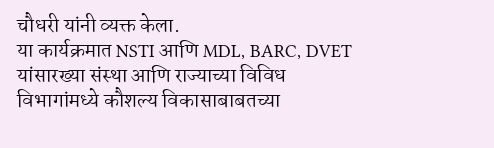चौधरी यांनी व्यक्त केला.
या कार्यक्रमात NSTI आणि MDL, BARC, DVET यांसारख्या संस्था आणि राज्याच्या विविध विभागांमध्ये कौशल्य विकासाबाबतच्या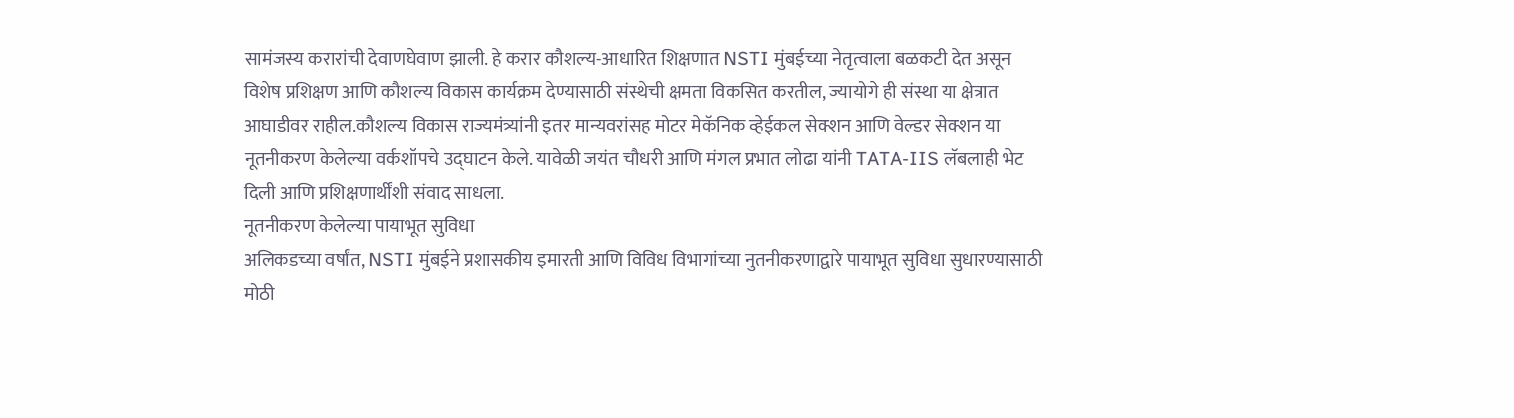सामंजस्य करारांची देवाणघेवाण झाली. हे करार कौशल्य-आधारित शिक्षणात NSTI मुंबईच्या नेतृत्वाला बळकटी देत असून विशेष प्रशिक्षण आणि कौशल्य विकास कार्यक्रम देण्यासाठी संस्थेची क्षमता विकसित करतील, ज्यायोगे ही संस्था या क्षेत्रात आघाडीवर राहील.कौशल्य विकास राज्यमंत्र्यांनी इतर मान्यवरांसह मोटर मेकॅनिक व्हेईकल सेक्शन आणि वेल्डर सेक्शन या नूतनीकरण केलेल्या वर्कशॉपचे उद्घाटन केले. यावेळी जयंत चौधरी आणि मंगल प्रभात लोढा यांनी TATA-IIS लॅबलाही भेट दिली आणि प्रशिक्षणार्थींशी संवाद साधला.
नूतनीकरण केलेल्या पायाभूत सुविधा
अलिकडच्या वर्षांत, NSTI मुंबईने प्रशासकीय इमारती आणि विविध विभागांच्या नुतनीकरणाद्वारे पायाभूत सुविधा सुधारण्यासाठी मोठी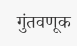गुंतवणूक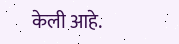केली आहे.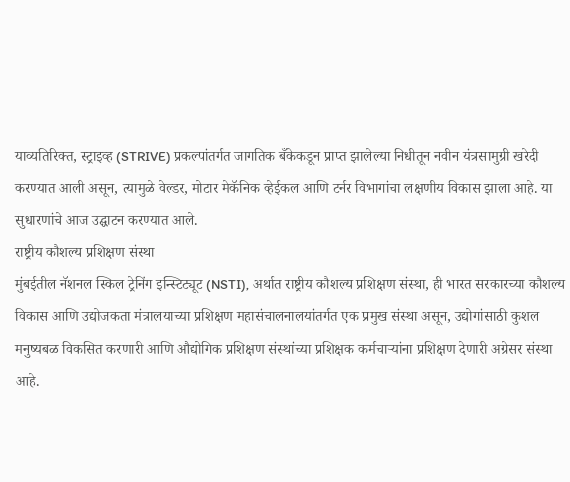याव्यतिरिक्त, स्ट्राइव्ह (STRIVE) प्रकल्पांतर्गत जागतिक बँकेकडून प्राप्त झालेल्या निधीतून नवीन यंत्रसामुग्री खरेदी करण्यात आली असून, त्यामुळे वेल्डर, मोटार मेकॅनिक व्हेईकल आणि टर्नर विभागांचा लक्षणीय विकास झाला आहे. या सुधारणांचे आज उद्घाटन करण्यात आले.
राष्ट्रीय कौशल्य प्रशिक्षण संस्था
मुंबईतील नॅशनल स्किल ट्रेनिंग इन्स्टिट्यूट (NSTI), अर्थात राष्ट्रीय कौशल्य प्रशिक्षण संस्था, ही भारत सरकारच्या कौशल्य विकास आणि उद्योजकता मंत्रालयाच्या प्रशिक्षण महासंचालनालयांतर्गत एक प्रमुख संस्था असून, उद्योगांसाठी कुशल मनुष्यबळ विकसित करणारी आणि औद्योगिक प्रशिक्षण संस्थांच्या प्रशिक्षक कर्मचाऱ्यांना प्रशिक्षण देणारी अग्रेसर संस्था आहे.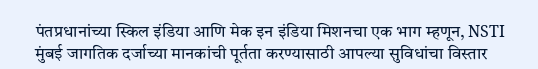पंतप्रधानांच्या स्किल इंडिया आणि मेक इन इंडिया मिशनचा एक भाग म्हणून, NSTI मुंबई जागतिक दर्जाच्या मानकांची पूर्तता करण्यासाठी आपल्या सुविधांचा विस्तार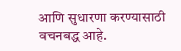आणि सुधारणा करण्यासाठी वचनबद्ध आहे.